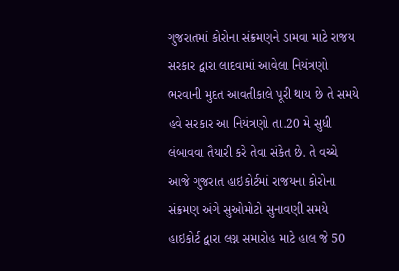ગુજરાતમાં કોરોના સંક્રમણને ડામવા માટે રાજય સરકાર દ્વારા લાદવામાં આવેલા નિયંત્રણો ભરવાની મુદત આવતીકાલે પૂરી થાય છે તે સમયે હવે સરકાર આ નિયંત્રણો તા.20 મે સુધી લંબાવવા તૈયારી કરે તેવા સંકેત છે. તે વચ્ચે આજે ગુજરાત હાઇકોર્ટમાં રાજયના કોરોના સંક્રમણ અંગે સુઓમોટો સુનાવણી સમયે હાઇકોર્ટ દ્વારા લગ્ન સમારોહ માટે હાલ જે 50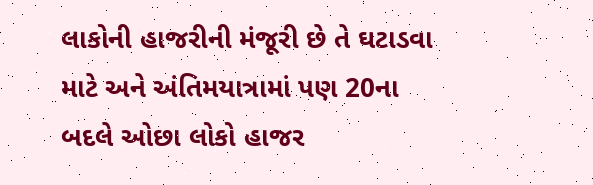લાકોની હાજરીની મંજૂરી છે તે ઘટાડવા માટે અને અંતિમયાત્રામાં પણ 20ના બદલે ઓછા લોકો હાજર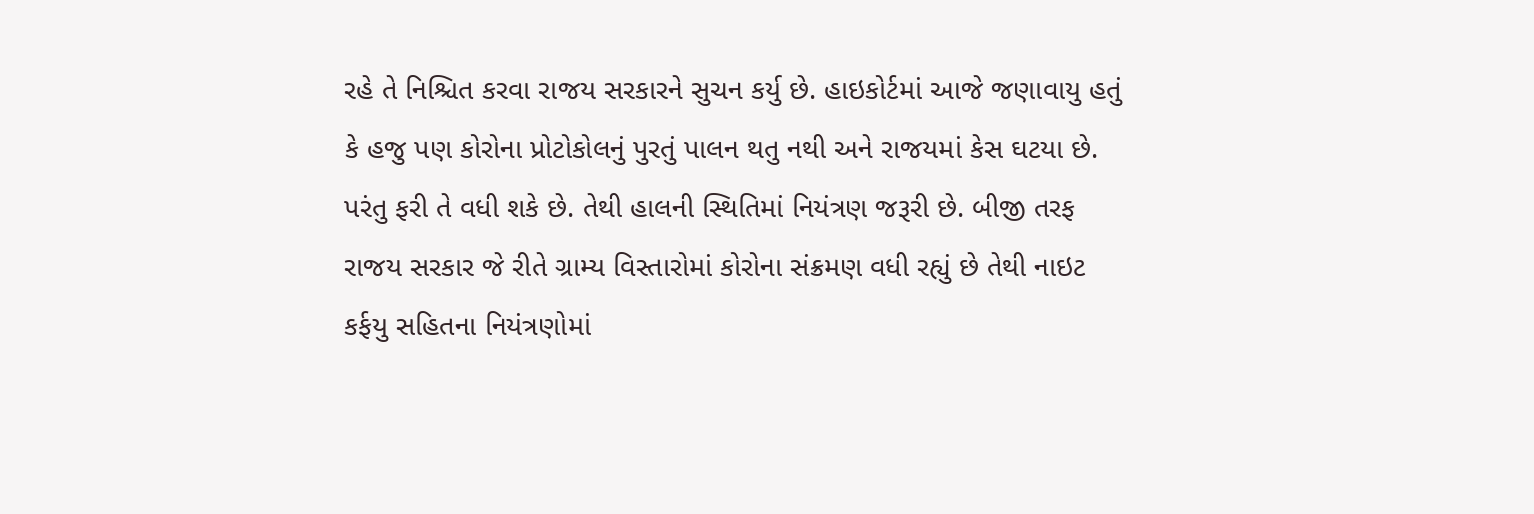રહે તે નિશ્ચિત કરવા રાજય સરકારને સુચન કર્યુ છે. હાઇકોર્ટમાં આજે જણાવાયુ હતું કે હજુ પણ કોરોના પ્રોટોકોલનું પુરતું પાલન થતુ નથી અને રાજયમાં કેસ ઘટયા છે. પરંતુ ફરી તે વધી શકે છે. તેથી હાલની સ્થિતિમાં નિયંત્રણ જરૂરી છે. બીજી તરફ રાજય સરકાર જે રીતે ગ્રામ્ય વિસ્તારોમાં કોરોના સંક્રમણ વધી રહ્યું છે તેથી નાઇટ કર્ફયુ સહિતના નિયંત્રણોમાં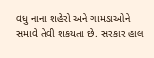વધુ નાના શહેરો અને ગામડાઓને સમાવે તેવી શકયતા છે. સરકાર હાલ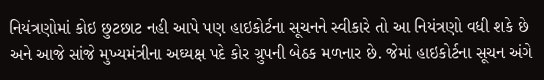નિયંત્રણોમાં કોઇ છુટછાટ નહી આપે પણ હાઇકોર્ટના સૂચનને સ્વીકારે તો આ નિયંત્રણો વધી શકે છે અને આજે સાંજે મુખ્યમંત્રીના અઘ્યક્ષ પદે કોર ગ્રુપની બેઠક મળનાર છે. જેમાં હાઇકોર્ટના સૂચન અંગે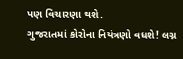પણ વિચારણા થશે.
ગુજરાતમાં કોરોના નિયંત્રણો વધશે! લગ્ન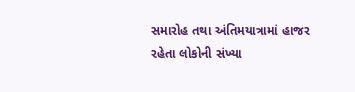સમારોહ તથા અંતિમયાત્રામાં હાજર રહેતા લોકોની સંખ્યા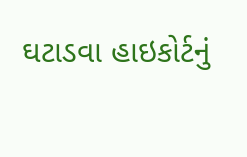ઘટાડવા હાઇકોર્ટનું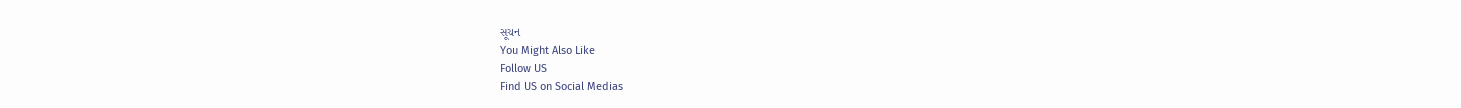સૂચન
You Might Also Like
Follow US
Find US on Social Medias